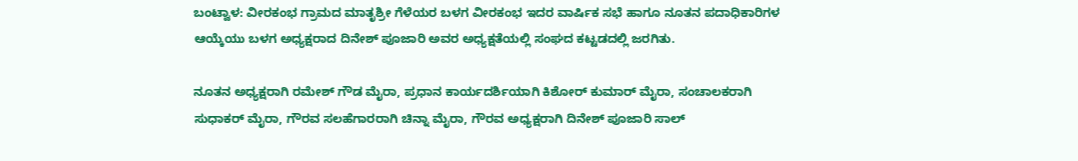ಬಂಟ್ವಾಳ: ವೀರಕಂಭ ಗ್ರಾಮದ ಮಾತೃಶ್ರೀ ಗೆಳೆಯರ ಬಳಗ ವೀರಕಂಭ ಇದರ ವಾರ್ಷಿಕ ಸಭೆ ಹಾಗೂ ನೂತನ ಪದಾಧಿಕಾರಿಗಳ ಆಯ್ಕೆಯು ಬಳಗ ಅಧ್ಯಕ್ಷರಾದ ದಿನೇಶ್ ಪೂಜಾರಿ ಅವರ ಅಧ್ಯಕ್ಷತೆಯಲ್ಲಿ ಸಂಘದ ಕಟ್ಟಡದಲ್ಲಿ ಜರಗಿತು.

ನೂತನ ಅಧ್ಯಕ್ಷರಾಗಿ ರಮೇಶ್ ಗೌಡ ಮೈರಾ, ಪ್ರಧಾನ ಕಾರ್ಯದರ್ಶಿಯಾಗಿ ಕಿಶೋರ್ ಕುಮಾರ್ ಮೈರಾ, ಸಂಚಾಲಕರಾಗಿ ಸುಧಾಕರ್ ಮೈರಾ, ಗೌರವ ಸಲಹೆಗಾರರಾಗಿ ಚಿನ್ನಾ ಮೈರಾ, ಗೌರವ ಅಧ್ಯಕ್ಷರಾಗಿ ದಿನೇಶ್ ಪೂಜಾರಿ ಸಾಲ್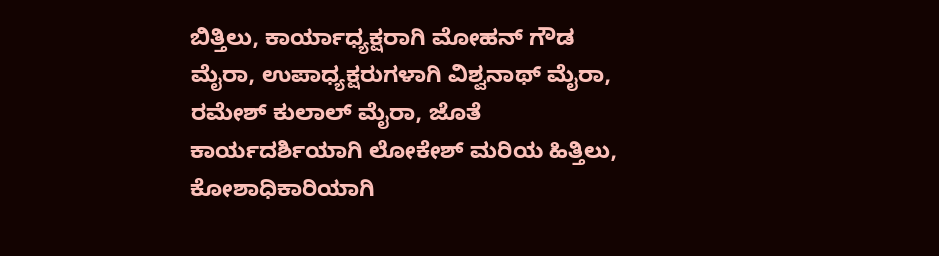ಬಿತ್ತಿಲು, ಕಾರ್ಯಾಧ್ಯಕ್ಷರಾಗಿ ಮೋಹನ್ ಗೌಡ ಮೈರಾ, ಉಪಾಧ್ಯಕ್ಷರುಗಳಾಗಿ ವಿಶ್ವನಾಥ್ ಮೈರಾ, ರಮೇಶ್ ಕುಲಾಲ್ ಮೈರಾ, ಜೊತೆ ಕಾರ್ಯದರ್ಶಿಯಾಗಿ ಲೋಕೇಶ್ ಮರಿಯ ಹಿತ್ತಿಲು, ಕೋಶಾಧಿಕಾರಿಯಾಗಿ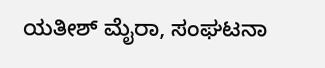ಯತೀಶ್ ಮೈರಾ, ಸಂಘಟನಾ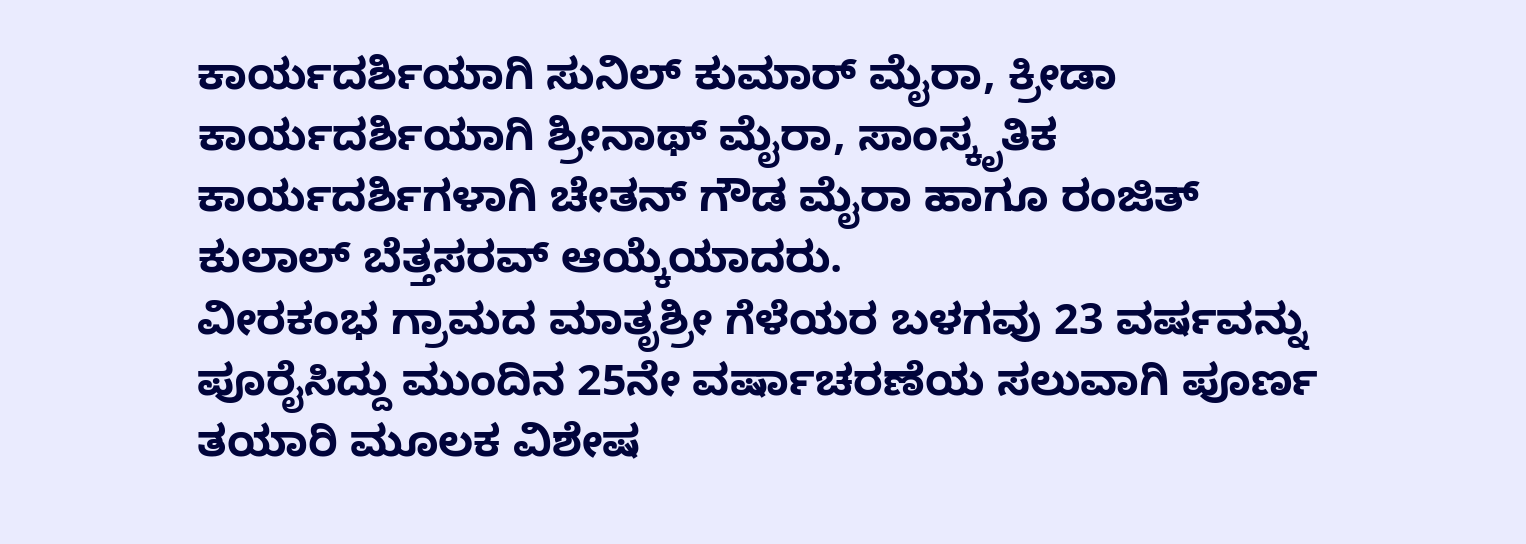ಕಾರ್ಯದರ್ಶಿಯಾಗಿ ಸುನಿಲ್ ಕುಮಾರ್ ಮೈರಾ, ಕ್ರೀಡಾ ಕಾರ್ಯದರ್ಶಿಯಾಗಿ ಶ್ರೀನಾಥ್ ಮೈರಾ, ಸಾಂಸ್ಕೃತಿಕ ಕಾರ್ಯದರ್ಶಿಗಳಾಗಿ ಚೇತನ್ ಗೌಡ ಮೈರಾ ಹಾಗೂ ರಂಜಿತ್ ಕುಲಾಲ್ ಬೆತ್ತಸರವ್ ಆಯ್ಕೆಯಾದರು.
ವೀರಕಂಭ ಗ್ರಾಮದ ಮಾತೃಶ್ರೀ ಗೆಳೆಯರ ಬಳಗವು 23 ವರ್ಷವನ್ನು ಪೂರೈಸಿದ್ದು ಮುಂದಿನ 25ನೇ ವರ್ಷಾಚರಣೆಯ ಸಲುವಾಗಿ ಪೂರ್ಣ ತಯಾರಿ ಮೂಲಕ ವಿಶೇಷ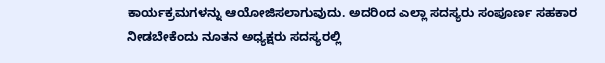ಕಾರ್ಯಕ್ರಮಗಳನ್ನು ಆಯೋಜಿಸಲಾಗುವುದು. ಅದರಿಂದ ಎಲ್ಲಾ ಸದಸ್ಯರು ಸಂಪೂರ್ಣ ಸಹಕಾರ ನೀಡಬೇಕೆಂದು ನೂತನ ಅಧ್ಯಕ್ಷರು ಸದಸ್ಯರಲ್ಲಿ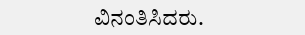ವಿನಂತಿಸಿದರು.